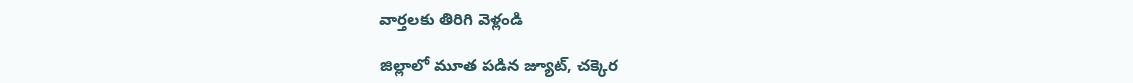వార్తలకు తిరిగి వెళ్లండి

జిల్లాలో మూత పడిన జ్యూట్, చక్కెర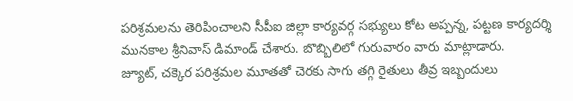పరిశ్రమలను తెరిపించాలని సీపీఐ జిల్లా కార్యవర్గ సభ్యులు కోట అప్పన్న, పట్టణ కార్యదర్శి మునకాల శ్రీనివాస్ డిమాండ్ చేశారు. బొబ్బిలిలో గురువారం వారు మాట్లాడారు.
జ్యూట్, చక్కెర పరిశ్రమల మూతతో చెరకు సాగు తగ్గి రైతులు తీవ్ర ఇబ్బందులు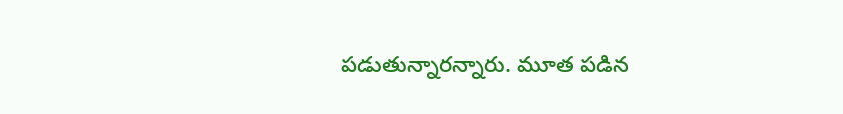పడుతున్నారన్నారు. మూత పడిన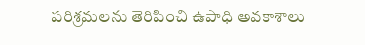పరిశ్రమలను తెరిపించి ఉపాధి అవకాశాలు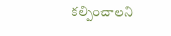కల్పించాలని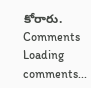కోరారు.
Comments
Loading comments...